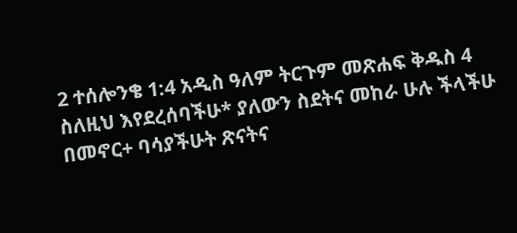2 ተሰሎንቄ 1:4 አዲስ ዓለም ትርጉም መጽሐፍ ቅዱስ 4 ስለዚህ እየደረሰባችሁ* ያለውን ስደትና መከራ ሁሉ ችላችሁ በመኖር+ ባሳያችሁት ጽናትና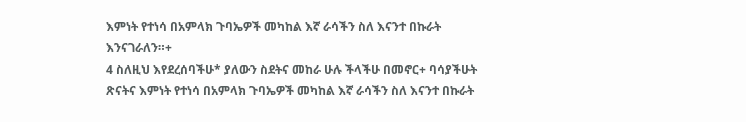እምነት የተነሳ በአምላክ ጉባኤዎች መካከል እኛ ራሳችን ስለ እናንተ በኩራት እንናገራለን።+
4 ስለዚህ እየደረሰባችሁ* ያለውን ስደትና መከራ ሁሉ ችላችሁ በመኖር+ ባሳያችሁት ጽናትና እምነት የተነሳ በአምላክ ጉባኤዎች መካከል እኛ ራሳችን ስለ እናንተ በኩራት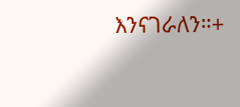እንናገራለን።+